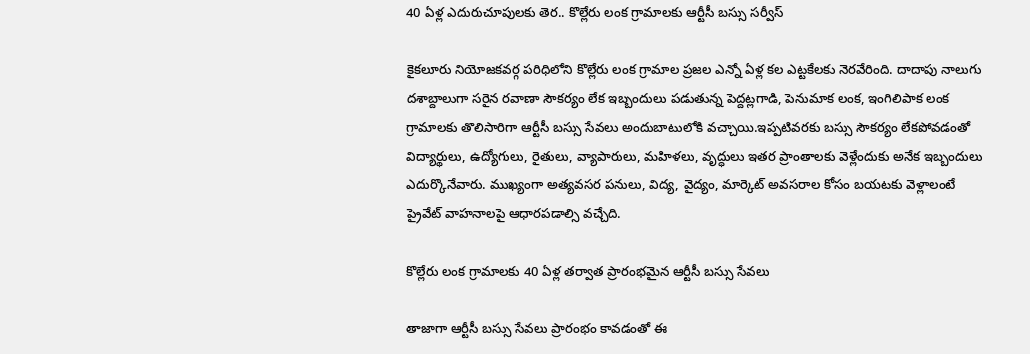40 ఏళ్ల ఎదురుచూపులకు తెర.. కొల్లేరు లంక గ్రామాలకు ఆర్టీసీ బస్సు సర్వీస్

కైకలూరు నియోజకవర్గ పరిధిలోని కొల్లేరు లంక గ్రామాల ప్రజల ఎన్నో ఏళ్ల కల ఎట్టకేలకు నెరవేరింది. దాదాపు నాలుగు దశాబ్దాలుగా సరైన రవాణా సౌకర్యం లేక ఇబ్బందులు పడుతున్న పెద్దట్లగాడి, పెనుమాక లంక, ఇంగిలిపాక లంక గ్రామాలకు తొలిసారిగా ఆర్టీసీ బస్సు సేవలు అందుబాటులోకి వచ్చాయి.ఇప్పటివరకు బస్సు సౌకర్యం లేకపోవడంతో విద్యార్థులు, ఉద్యోగులు, రైతులు, వ్యాపారులు, మహిళలు, వృద్ధులు ఇతర ప్రాంతాలకు వెళ్లేందుకు అనేక ఇబ్బందులు ఎదుర్కొనేవారు. ముఖ్యంగా అత్యవసర పనులు, విద్య, వైద్యం, మార్కెట్ అవసరాల కోసం బయటకు వెళ్లాలంటే ప్రైవేట్ వాహనాలపై ఆధారపడాల్సి వచ్చేది.

కొల్లేరు లంక గ్రామాలకు 40 ఏళ్ల తర్వాత ప్రారంభమైన ఆర్టీసీ బస్సు సేవలు

తాజాగా ఆర్టీసీ బస్సు సేవలు ప్రారంభం కావడంతో ఈ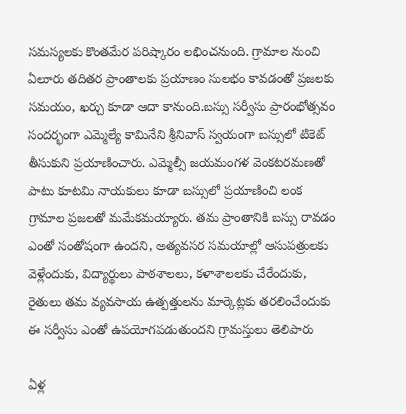సమస్యలకు కొంతమేర పరిష్కారం లభించనుంది. గ్రామాల నుంచి ఏలూరు తదితర ప్రాంతాలకు ప్రయాణం సులభం కావడంతో ప్రజలకు సమయం, ఖర్చు కూడా ఆదా కానుంది.బస్సు సర్వీసు ప్రారంభోత్సవం సందర్భంగా ఎమ్మెల్యే కామినేని శ్రీనివాస్ స్వయంగా బస్సులో టికెట్ తీసుకుని ప్రయాణించారు. ఎమ్మెల్సీ జయమంగళ వెంకటరమణతో పాటు కూటమి నాయకులు కూడా బస్సులో ప్రయాణించి లంక గ్రామాల ప్రజలతో మమేకమయ్యారు. తమ ప్రాంతానికి బస్సు రావడం ఎంతో సంతోషంగా ఉందని, అత్యవసర సమయాల్లో ఆసుపత్రులకు వెళ్లేందుకు, విద్యార్థులు పాఠశాలలు, కళాశాలలకు చేరేందుకు, రైతులు తమ వ్యవసాయ ఉత్పత్తులను మార్కెట్లకు తరలించేందుకు ఈ సర్వీసు ఎంతో ఉపయోగపడుతుందని గ్రామస్తులు తెలిపారు

ఏళ్ల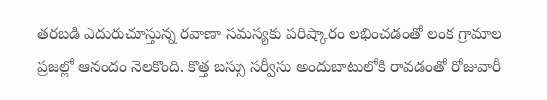తరబడి ఎదురుచూస్తున్న రవాణా సమస్యకు పరిష్కారం లభించడంతో లంక గ్రామాల ప్రజల్లో ఆనందం నెలకొంది. కొత్త బస్సు సర్వీసు అందుబాటులోకి రావడంతో రోజువారీ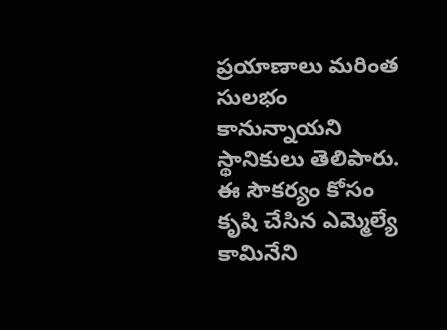ప్రయాణాలు మరింత సులభం కానున్నాయని స్థానికులు తెలిపారు. ఈ సౌకర్యం కోసం కృషి చేసిన ఎమ్మెల్యే కామినేని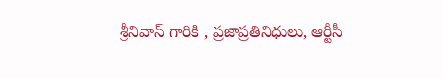శ్రీనివాస్ గారికి , ప్రజాప్రతినిధులు, ఆర్టీసీ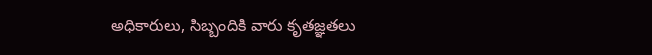అధికారులు, సిబ్బందికి వారు కృతజ్ఞతలు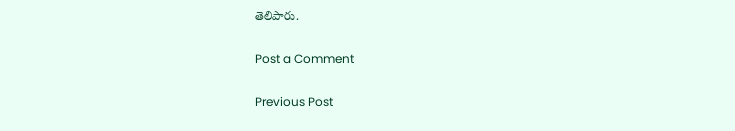తెలిపారు.

Post a Comment

Previous Post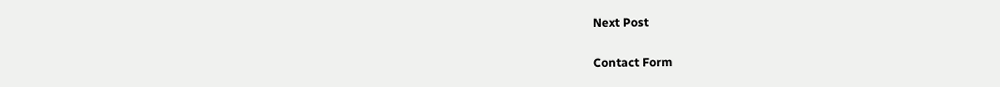Next Post

Contact Form